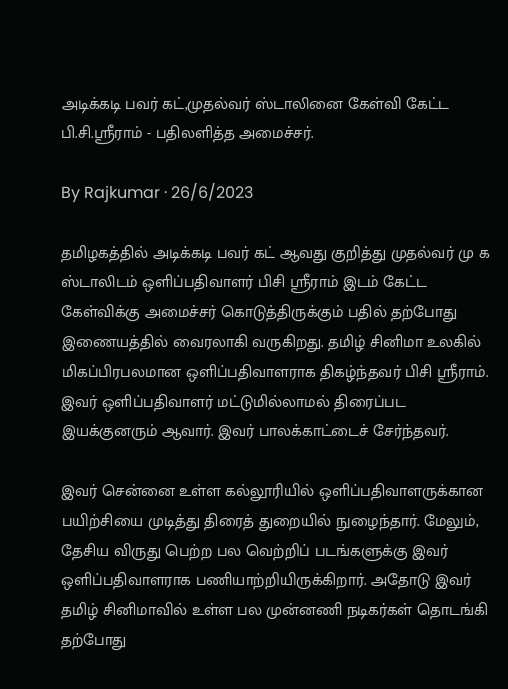அடிக்கடி பவர் கட்,முதல்வர் ஸ்டாலினை கேள்வி கேட்ட பி.சி.ஸ்ரீராம் - பதிலளித்த அமைச்சர்.

By Rajkumar · 26/6/2023

தமிழகத்தில் அடிக்கடி பவர் கட் ஆவது குறித்து முதல்வர் மு க ஸ்டாலிடம் ஒளிப்பதிவாளர் பிசி ஸ்ரீராம் இடம் கேட்ட கேள்விக்கு அமைச்சர் கொடுத்திருக்கும் பதில் தற்போது இணையத்தில் வைரலாகி வருகிறது. தமிழ் சினிமா உலகில் மிகப்பிரபலமான ஒளிப்பதிவாளராக திகழ்ந்தவர் பிசி ஸ்ரீராம். இவர் ஒளிப்பதிவாளர் மட்டுமில்லாமல் திரைப்பட இயக்குனரும் ஆவார். இவர் பாலக்காட்டைச் சேர்ந்தவர்.

இவர் சென்னை உள்ள கல்லூரியில் ஒளிப்பதிவாளருக்கான பயிற்சியை முடித்து திரைத் துறையில் நுழைந்தார். மேலும், தேசிய விருது பெற்ற பல வெற்றிப் படங்களுக்கு இவர் ஒளிப்பதிவாளராக பணியாற்றியிருக்கிறார். அதோடு இவர் தமிழ் சினிமாவில் உள்ள பல முன்னணி நடிகர்கள் தொடங்கி தற்போது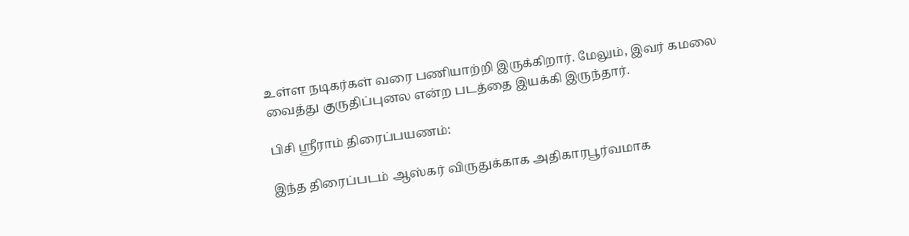உள்ள நடிகர்கள் வரை பணியாற்றி இருக்கிறார். மேலும், இவர் கமலை வைத்து குருதிப்புனல என்ற படத்தை இயக்கி இருந்தார்.

பிசி ஸ்ரீராம் திரைப்பயணம்:

இந்த திரைப்படம் ஆஸ்கர் விருதுக்காக அதிகாரபூர்வமாக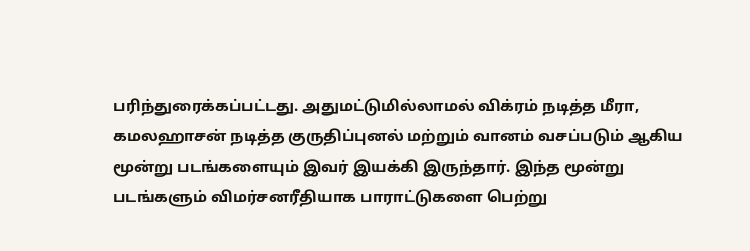பரிந்துரைக்கப்பட்டது. அதுமட்டுமில்லாமல் விக்ரம் நடித்த மீரா, கமலஹாசன் நடித்த குருதிப்புனல் மற்றும் வானம் வசப்படும் ஆகிய மூன்று படங்களையும் இவர் இயக்கி இருந்தார். இந்த மூன்று படங்களும் விமர்சனரீதியாக பாராட்டுகளை பெற்று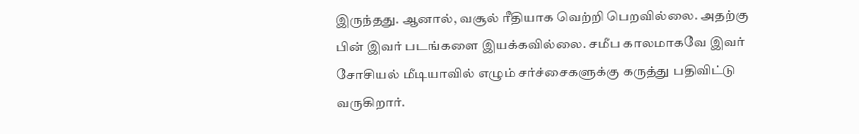இருந்தது. ஆனால், வசூல் ரீதியாக வெற்றி பெறவில்லை. அதற்கு பின் இவர் படங்களை இயக்கவில்லை. சமீப காலமாகவே இவர் சோசியல் மீடியாவில் எழும் சர்ச்சைகளுக்கு கருத்து பதிவிட்டு வருகிறார்.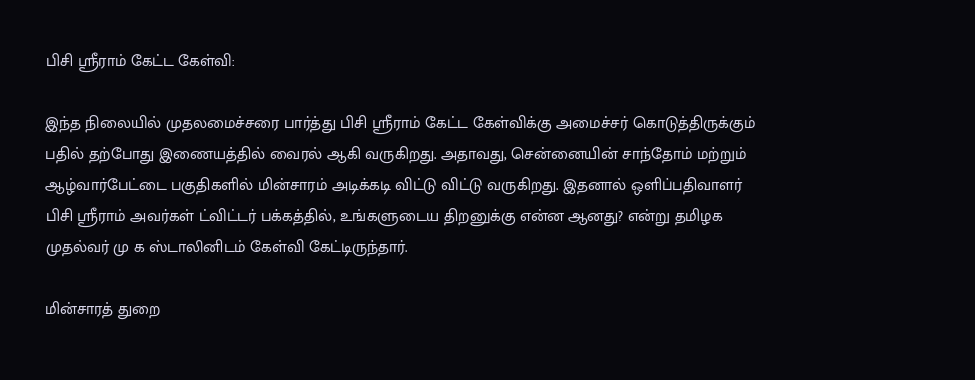பிசி ஸ்ரீராம் கேட்ட கேள்வி:

இந்த நிலையில் முதலமைச்சரை பார்த்து பிசி ஸ்ரீராம் கேட்ட கேள்விக்கு அமைச்சர் கொடுத்திருக்கும் பதில் தற்போது இணையத்தில் வைரல் ஆகி வருகிறது. அதாவது, சென்னையின் சாந்தோம் மற்றும் ஆழ்வார்பேட்டை பகுதிகளில் மின்சாரம் அடிக்கடி விட்டு விட்டு வருகிறது. இதனால் ஒளிப்பதிவாளர் பிசி ஸ்ரீராம் அவர்கள் ட்விட்டர் பக்கத்தில், உங்களுடைய திறனுக்கு என்ன ஆனது? என்று தமிழக முதல்வர் மு க ஸ்டாலினிடம் கேள்வி கேட்டிருந்தார்.

மின்சாரத் துறை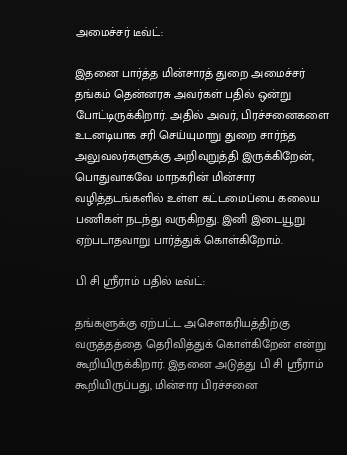அமைச்சர் டீவ்ட்:

இதனை பார்த்த மின்சாரத் துறை அமைச்சர் தங்கம் தென்னரசு அவர்கள் பதில் ஒன்று போட்டிருக்கிறார். அதில் அவர், பிரச்சனைகளை உடனடியாக சரி செய்யுமாறு துறை சார்ந்த அலுவலர்களுக்கு அறிவுறுத்தி இருக்கிறேன், பொதுவாகவே மாநகரின் மின்சார வழித்தடங்களில் உள்ள கட்டமைப்பை கலைய பணிகள் நடந்து வருகிறது. இனி இடையூறு ஏற்படாதவாறு பார்த்துக் கொள்கிறோம்.

பி சி ஸ்ரீராம் பதில் டீவ்ட்:

தங்களுக்கு ஏற்பட்ட அசௌகரியத்திற்கு வருத்தத்தை தெரிவித்துக் கொள்கிறேன் என்று கூறியிருக்கிறார். இதனை அடுத்து பி சி ஸ்ரீராம் கூறியிருப்பது, மின்சார பிரச்சனை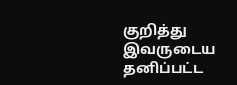குறித்து இவருடைய தனிப்பட்ட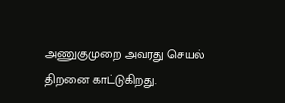அணுகுமுறை அவரது செயல் திறனை காட்டுகிறது.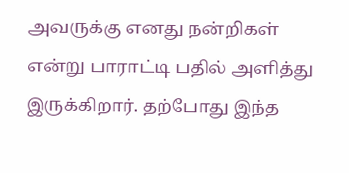அவருக்கு எனது நன்றிகள் என்று பாராட்டி பதில் அளித்து இருக்கிறார். தற்போது இந்த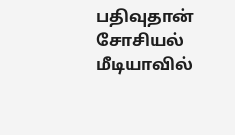பதிவுதான் சோசியல் மீடியாவில்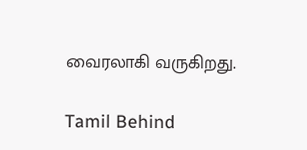வைரலாகி வருகிறது.

Tamil Behind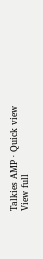Talkies AMP · Quick view
View full